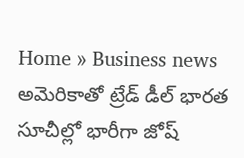Home » Business news
అమెరికాతో ట్రేడ్ డీల్ భారత సూచీల్లో భారీగా జోష్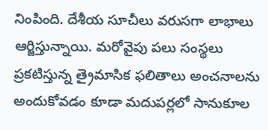నింపింది. దేశీయ సూచీలు వరుసగా లాభాలు ఆర్జిస్తున్నాయి. మరోవైపు పలు సంస్థలు ప్రకటిస్తున్న త్రైమాసిక ఫలితాలు అంచనాలను అందుకోవడం కూడా మదుపర్లలో సానుకూల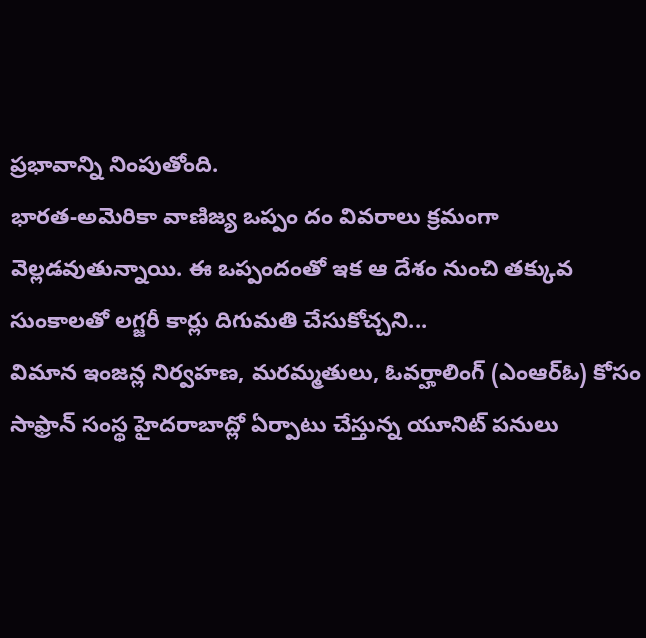ప్రభావాన్ని నింపుతోంది.
భారత-అమెరికా వాణిజ్య ఒప్పం దం వివరాలు క్రమంగా వెల్లడవుతున్నాయి. ఈ ఒప్పందంతో ఇక ఆ దేశం నుంచి తక్కువ సుంకాలతో లగ్జరీ కార్లు దిగుమతి చేసుకోచ్చని...
విమాన ఇంజన్ల నిర్వహణ, మరమ్మతులు, ఓవర్హాలింగ్ (ఎంఆర్ఓ) కోసం సాఫ్రాన్ సంస్థ హైదరాబాద్లో ఏర్పాటు చేస్తున్న యూనిట్ పనులు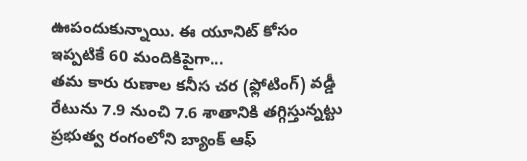ఊపందుకున్నాయి. ఈ యూనిట్ కోసం ఇప్పటికే 60 మందికిపైగా...
తమ కారు రుణాల కనీస చర (ఫ్లోటింగ్) వడ్డీ రేటును 7.9 నుంచి 7.6 శాతానికి తగ్గిస్తున్నట్టు ప్రభుత్వ రంగంలోని బ్యాంక్ ఆఫ్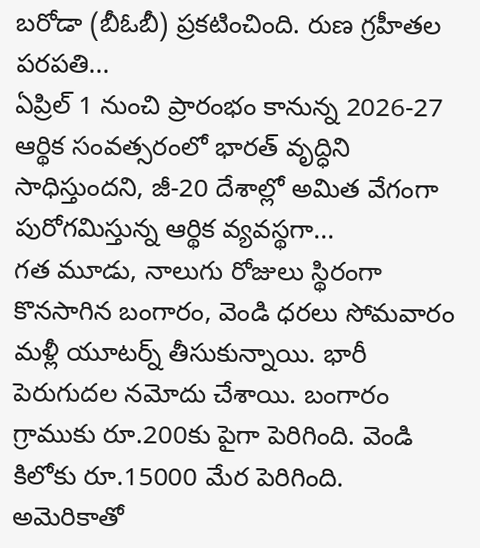బరోడా (బీఓబీ) ప్రకటించింది. రుణ గ్రహీతల పరపతి...
ఏప్రిల్ 1 నుంచి ప్రారంభం కానున్న 2026-27 ఆర్థిక సంవత్సరంలో భారత్ వృద్ధిని సాధిస్తుందని, జీ-20 దేశాల్లో అమిత వేగంగా పురోగమిస్తున్న ఆర్థిక వ్యవస్థగా...
గత మూడు, నాలుగు రోజులు స్థిరంగా కొనసాగిన బంగారం, వెండి ధరలు సోమవారం మళ్లీ యూటర్న్ తీసుకున్నాయి. భారీ పెరుగుదల నమోదు చేశాయి. బంగారం గ్రాముకు రూ.200కు పైగా పెరిగింది. వెండి కిలోకు రూ.15000 మేర పెరిగింది.
అమెరికాతో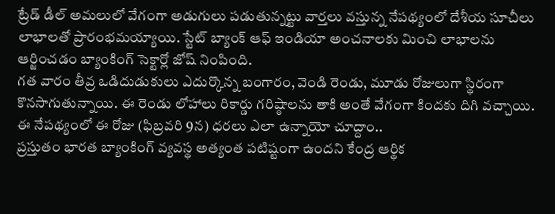ట్రేడ్ డీల్ అమలులో వేగంగా అడుగులు పడుతున్నట్టు వార్తలు వస్తున్న నేపథ్యంలో దేశీయ సూచీలు లాభాలతో ప్రారంభమయ్యాయి. స్టేట్ బ్యాంక్ ఆఫ్ ఇండియా అంచనాలకు మించి లాభాలను ఆర్జించడం బ్యాంకింగ్ సెక్టార్లో జోష్ నింపింది.
గత వారం తీవ్ర ఒడిదుడుకులు ఎదుర్కొన్న బంగారం, వెండి రెండు, మూడు రోజులుగా స్థిరంగా కొనసాగుతున్నాయి. ఈ రెండు లోహాలు రికార్డు గరిష్ఠాలను తాకి అంతే వేగంగా కిందకు దిగి వచ్చాయి. ఈ నేపథ్యంలో ఈ రోజు (ఫిబ్రవరి 9న) ధరలు ఎలా ఉన్నాయో చూద్దాం..
ప్రస్తుతం భారత బ్యాంకింగ్ వ్యవస్థ అత్యంత పటిష్టంగా ఉందని కేంద్ర ఆర్థిక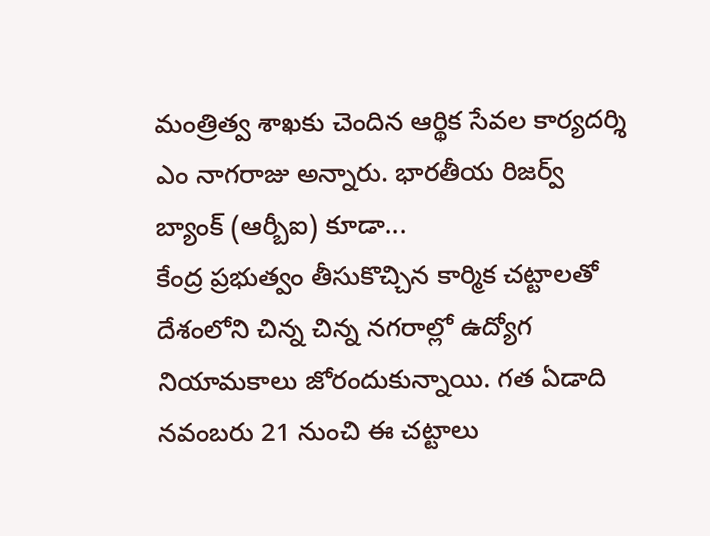మంత్రిత్వ శాఖకు చెందిన ఆర్థిక సేవల కార్యదర్శి ఎం నాగరాజు అన్నారు. భారతీయ రిజర్వ్ బ్యాంక్ (ఆర్బీఐ) కూడా...
కేంద్ర ప్రభుత్వం తీసుకొచ్చిన కార్మిక చట్టాలతో దేశంలోని చిన్న చిన్న నగరాల్లో ఉద్యోగ నియామకాలు జోరందుకున్నాయి. గత ఏడాది నవంబరు 21 నుంచి ఈ చట్టాలు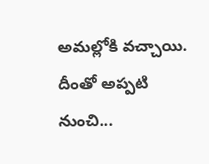అమల్లోకి వచ్చాయి. దీంతో అప్పటి నుంచి...